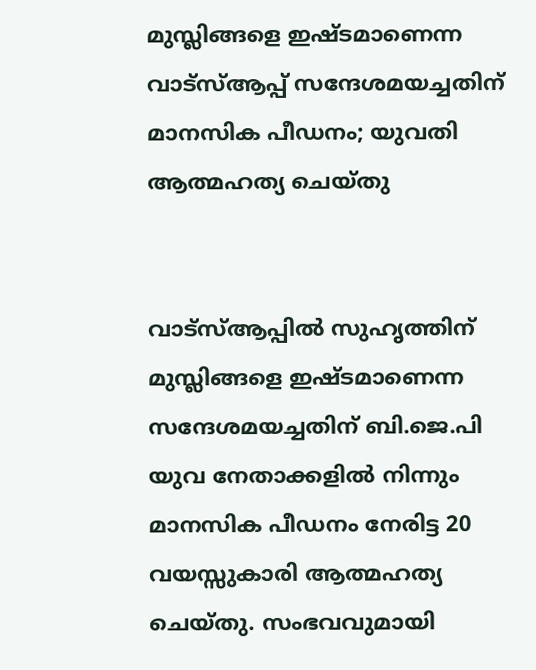മുസ്ലിങ്ങളെ ഇഷ്ടമാണെന്ന വാട്‌സ്ആപ്പ് സന്ദേശമയച്ചതിന് മാനസിക പീഡനം; യുവതി ആത്മഹത്യ ചെയ്തു


വാട്‌സ്ആപ്പില്‍ സുഹൃത്തിന് മുസ്ലിങ്ങളെ ഇഷ്ടമാണെന്ന സന്ദേശമയച്ചതിന് ബി.ജെ.പി യുവ നേതാക്കളില്‍ നിന്നും മാനസിക പീഡനം നേരിട്ട 20 വയസ്സുകാരി ആത്മഹത്യ ചെയ്തു. സംഭവവുമായി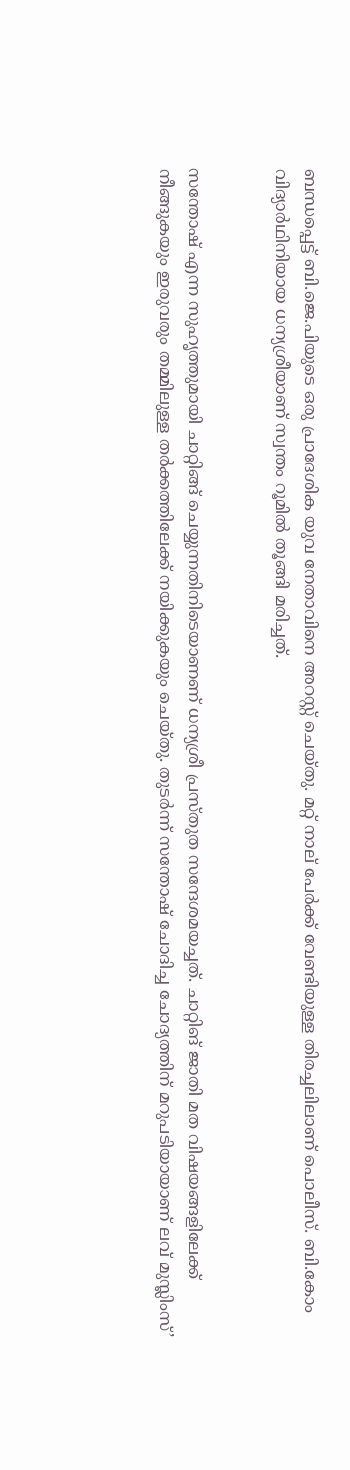ബന്ധപ്പെട്ട് ബി.ജെ.പിയുടെ ഒരു പ്രാദേശിക യുവ നേതാവിനെ അറസ്റ്റ് ചെയ്തു. മറ്റ് നാല് പേര്‍ക്ക് വേണ്ടിയുള്ള തിരച്ചലിലാണ് പൊലീസ്. ബി.കോം വിദ്യാര്‍ഥിനിയായ ധന്യശ്രീയാണ് സ്വന്തം റൂമില്‍ തൂങ്ങി മരിച്ചത്.


സന്തോഷ് എന്ന സുഹൃത്തുമായി ചാറ്റിങ്ങ് ചെയ്യുന്നതിനിടെയാണണ് ധന്യശ്രീ പ്രസ്തുത സന്ദേശമയച്ചത്. ചാറ്റിങ് ജാതി മത വിഷയങ്ങളിലേക്ക് നീങ്ങുകയും ഇരുവരും തമ്മിലുള്ള തര്‍ക്കത്തിലേക്ക് നയിക്കുകയും ചെയ്തു. തുടര്‍ന്ന് സന്തോഷ് ചോദിച്ച ചോദ്യത്തിന് മറുപടിയായാണ് ലവ് മുസ്ലിംസ്’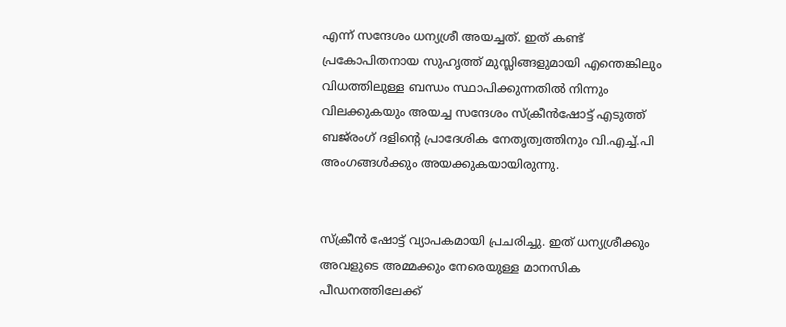എന്ന് സന്ദേശം ധന്യശ്രീ അയച്ചത്. ഇത് കണ്ട് പ്രകോപിതനായ സുഹൃത്ത് മുസ്ലിങ്ങളുമായി എന്തെങ്കിലും വിധത്തിലുള്ള ബന്ധം സ്ഥാപിക്കുന്നതില്‍ നിന്നും വിലക്കുകയും അയച്ച സന്ദേശം സ്‌ക്രീന്‍ഷോട്ട് എടുത്ത് ബജ്‌രംഗ് ദളിന്റെ പ്രാദേശിക നേതൃത്വത്തിനും വി.എച്ച്.പി അംഗങ്ങള്‍ക്കും അയക്കുകയായിരുന്നു.


സ്‌ക്രീന്‍ ഷോട്ട് വ്യാപകമായി പ്രചരിച്ചു. ഇത് ധന്യശ്രീക്കും അവളുടെ അമ്മക്കും നേരെയുള്ള മാനസിക പീഡനത്തിലേക്ക്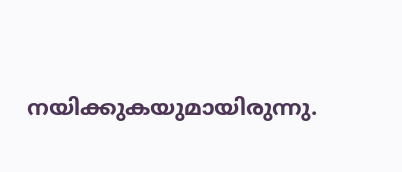നയിക്കുകയുമായിരുന്നു.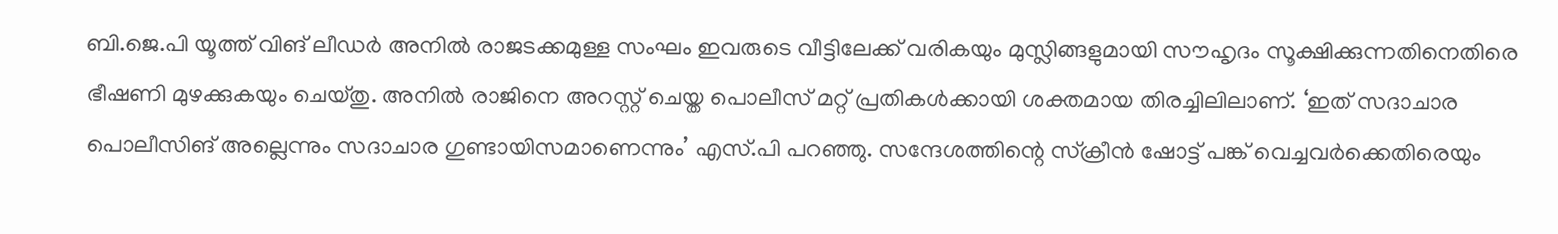ബി.ജെ.പി യൂത്ത് വിങ് ലീഡര്‍ അനില്‍ രാജടക്കമുള്ള സംഘം ഇവരുടെ വീട്ടിലേക്ക് വരികയും മുസ്ലിങ്ങളുമായി സൗഹൃദം സൂക്ഷിക്കുന്നതിനെതിരെ ഭീഷണി മുഴക്കുകയും ചെയ്തു. അനില്‍ രാജിനെ അറസ്റ്റ് ചെയ്ത പൊലീസ് മറ്റ് പ്രതികള്‍ക്കായി ശക്തമായ തിരച്ചിലിലാണ്. ‘ഇത് സദാചാര പൊലീസിങ് അല്ലെന്നും സദാചാര ഗുണ്ടായിസമാണെന്നും’ എസ്.പി പറഞ്ഞു. സന്ദേശത്തിന്റെ സ്‌ക്രീന്‍ ഷോട്ട് പങ്ക് വെച്ചവര്‍ക്കെതിരെയും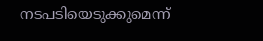നടപടിയെടുക്കുമെന്ന്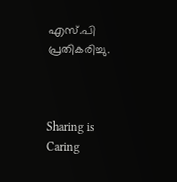എസ്.പി പ്രതികരിച്ചു.



Sharing is Caring